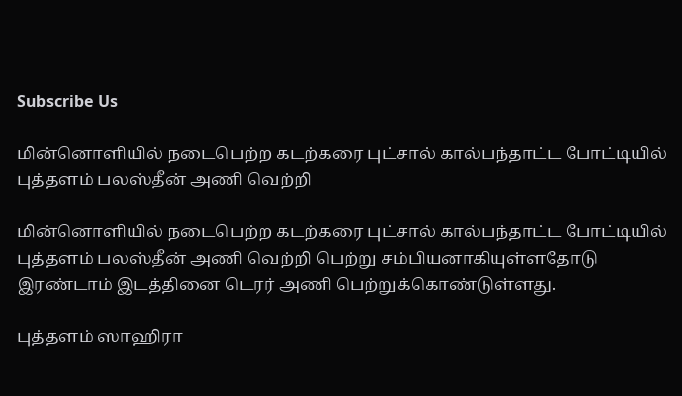Subscribe Us

மின்னொளியில் நடைபெற்ற கடற்கரை புட்சால் கால்பந்தாட்ட போட்டியில் புத்தளம் பலஸ்தீன் அணி வெற்றி

மின்னொளியில் நடைபெற்ற கடற்கரை புட்சால் கால்பந்தாட்ட போட்டியில் புத்தளம் பலஸ்தீன் அணி வெற்றி பெற்று சம்பியனாகியுள்ளதோடு இரண்டாம் இடத்தினை டெரர் அணி பெற்றுக்கொண்டுள்ளது.

புத்தளம் ஸாஹிரா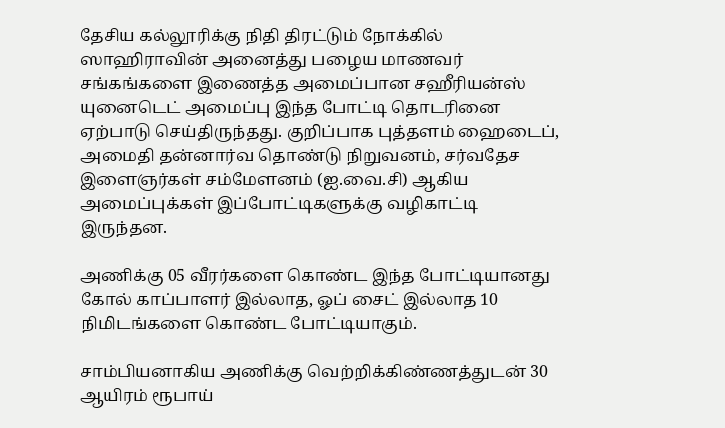தேசிய கல்லூரிக்கு நிதி திரட்டும் நோக்கில் ஸாஹிராவின் அனைத்து பழைய மாணவர் சங்கங்களை இணைத்த அமைப்பான சஹீரியன்ஸ் யுனைடெட் அமைப்பு இந்த போட்டி தொடரினை ஏற்பாடு செய்திருந்தது. குறிப்பாக புத்தளம் ஹைடைப், அமைதி தன்னார்வ தொண்டு நிறுவனம், சர்வதேச இளைஞர்கள் சம்மேளனம் (ஐ.வை.சி) ஆகிய அமைப்புக்கள் இப்போட்டிகளுக்கு வழிகாட்டி இருந்தன.

அணிக்கு 05 வீரர்களை கொண்ட இந்த போட்டியானது கோல் காப்பாளர் இல்லாத, ஓப் சைட் இல்லாத 10 நிமிடங்களை கொண்ட போட்டியாகும்.

சாம்பியனாகிய அணிக்கு வெற்றிக்கிண்ணத்துடன் 30 ஆயிரம் ரூபாய்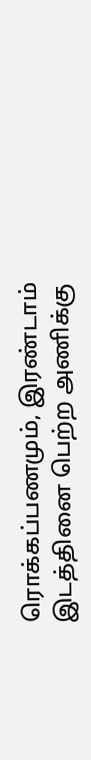ரொக்கப்பணமும், இரண்டாம் இடத்தினை பெற்ற அணிக்கு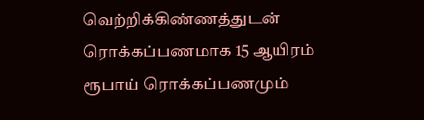வெற்றிக்கிண்ணத்துடன் ரொக்கப்பணமாக 15 ஆயிரம் ரூபாய் ரொக்கப்பணமும்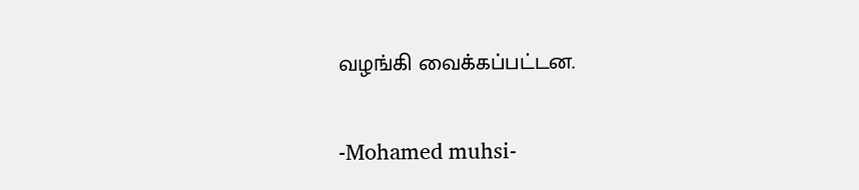வழங்கி வைக்கப்பட்டன.

-Mohamed muhsi-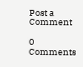Post a Comment

0 Comments